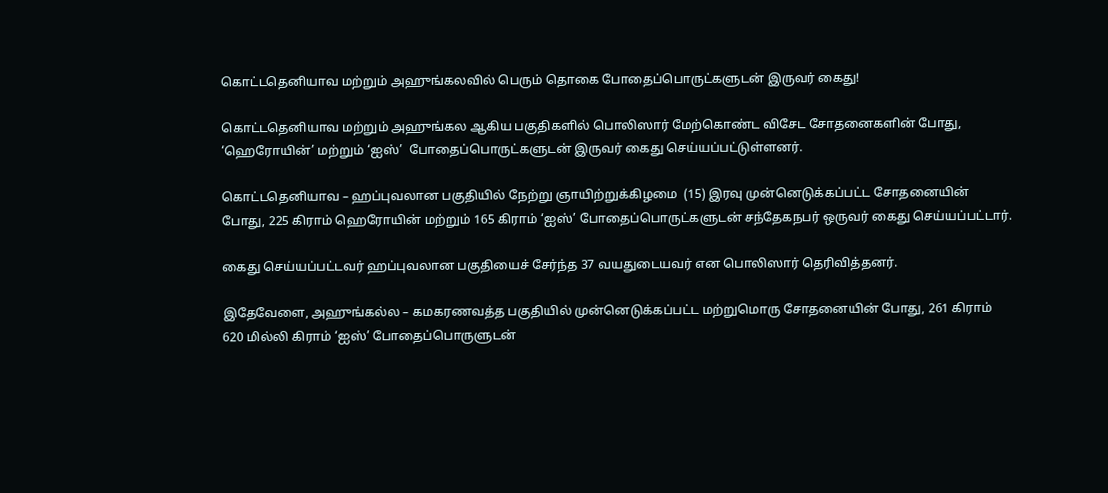கொட்டதெனியாவ மற்றும் அஹுங்கலவில் பெரும் தொகை போதைப்பொருட்களுடன் இருவர் கைது!

கொட்டதெனியாவ மற்றும் அஹுங்கல ஆகிய பகுதிகளில் பொலிஸார் மேற்கொண்ட விசேட சோதனைகளின் போது, ‘ஹெரோயின்’ மற்றும் ‘ஐஸ்’  போதைப்பொருட்களுடன் இருவர் கைது செய்யப்பட்டுள்ளனர்.

கொட்டதெனியாவ – ஹப்புவலான பகுதியில் நேற்று ஞாயிற்றுக்கிழமை  (15) இரவு முன்னெடுக்கப்பட்ட சோதனையின் போது, 225 கிராம் ஹெரோயின் மற்றும் 165 கிராம் ‘ஐஸ்’ போதைப்பொருட்களுடன் சந்தேகநபர் ஒருவர் கைது செய்யப்பட்டார்.

கைது செய்யப்பட்டவர் ஹப்புவலான பகுதியைச் சேர்ந்த 37 வயதுடையவர் என பொலிஸார் தெரிவித்தனர்.

இதேவேளை, அஹுங்கல்ல – கமகரணவத்த பகுதியில் முன்னெடுக்கப்பட்ட மற்றுமொரு சோதனையின் போது, 261 கிராம் 620 மில்லி கிராம் ‘ஐஸ்’ போதைப்பொருளுடன்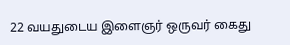22 வயதுடைய இளைஞர் ஒருவர் கைது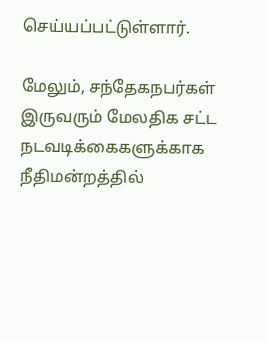செய்யப்பட்டுள்ளார்.

மேலும், சந்தேகநபர்கள் இருவரும் மேலதிக சட்ட நடவடிக்கைகளுக்காக நீதிமன்றத்தில்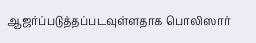ஆஜர்ப்படுத்தப்படவுள்ளதாக பொலிஸார்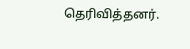தெரிவித்தனர்.